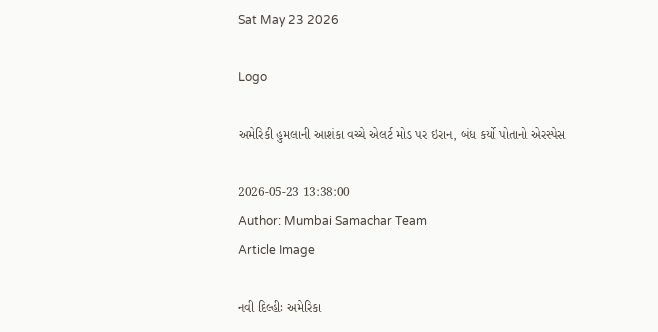Sat May 23 2026

Logo

અમેરિકી હુમલાની આશંકા વચ્ચે એલર્ટ મોડ પર ઇરાન, બંધ કર્યો પોતાનો એરસ્પેસ

2026-05-23 13:38:00
Author: Mumbai Samachar Team
Article Image

નવી દિલ્હીઃ અમેરિકા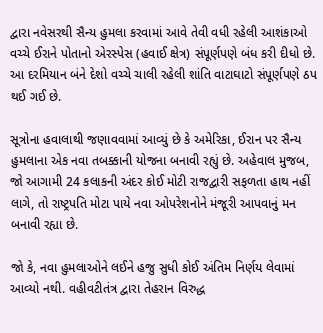દ્વારા નવેસરથી સૈન્ય હુમલા કરવામાં આવે તેવી વધી રહેલી આશંકાઓ વચ્ચે ઈરાને પોતાનો એરસ્પેસ (હવાઈ ક્ષેત્ર) સંપૂર્ણપણે બંધ કરી દીધો છે. આ દરમિયાન બંને દેશો વચ્ચે ચાલી રહેલી શાંતિ વાટાઘાટો સંપૂર્ણપણે ઠપ થઈ ગઈ છે.

સૂત્રોના હવાલાથી જણાવવામાં આવ્યું છે કે અમેરિકા, ઈરાન પર સૈન્ય હુમલાના એક નવા તબક્કાની યોજના બનાવી રહ્યું છે. અહેવાલ મુજબ, જો આગામી 24 કલાકની અંદર કોઈ મોટી રાજદ્વારી સફળતા હાથ નહીં લાગે, તો રાષ્ટ્રપતિ મોટા પાયે નવા ઓપરેશનોને મંજૂરી આપવાનું મન બનાવી રહ્યા છે.

જો કે, નવા હુમલાઓને લઈને હજુ સુધી કોઈ અંતિમ નિર્ણય લેવામાં આવ્યો નથી. વહીવટીતંત્ર દ્વારા તેહરાન વિરુદ્ધ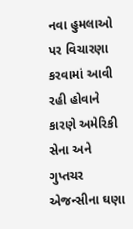નવા હુમલાઓ પર વિચારણા કરવામાં આવી રહી હોવાને કારણે અમેરિકી સેના અને ગુપ્તચર એજન્સીના ઘણા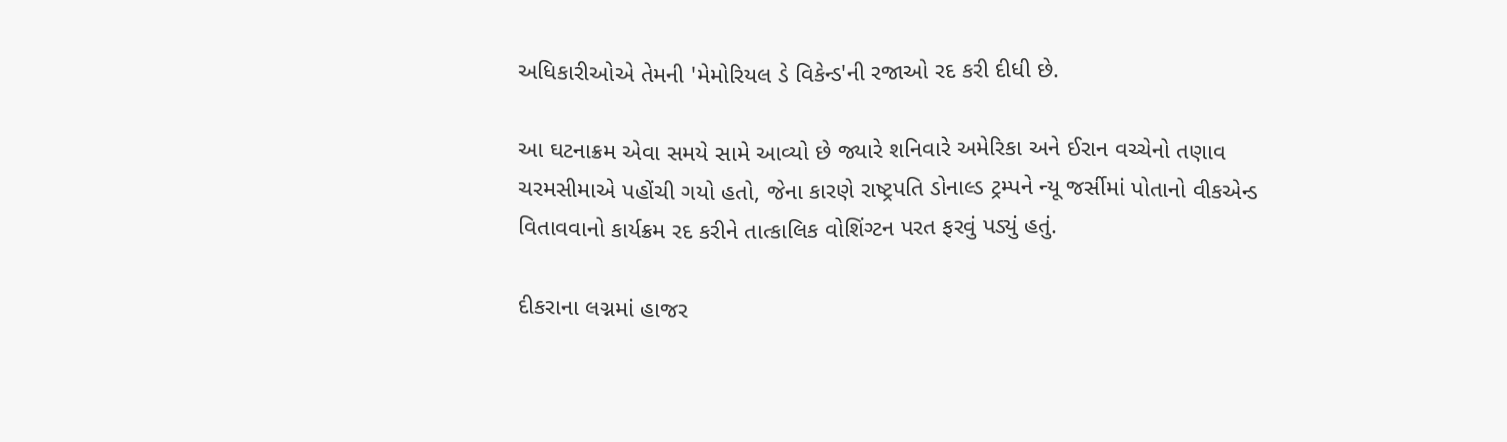અધિકારીઓએ તેમની 'મેમોરિયલ ડે વિકેન્ડ'ની રજાઓ રદ કરી દીધી છે.

આ ઘટનાક્રમ એવા સમયે સામે આવ્યો છે જ્યારે શનિવારે અમેરિકા અને ઈરાન વચ્ચેનો તણાવ ચરમસીમાએ પહોંચી ગયો હતો, જેના કારણે રાષ્ટ્રપતિ ડોનાલ્ડ ટ્રમ્પને ન્યૂ જર્સીમાં પોતાનો વીકએન્ડ વિતાવવાનો કાર્યક્રમ રદ કરીને તાત્કાલિક વોશિંગ્ટન પરત ફરવું પડ્યું હતું.

દીકરાના લગ્નમાં હાજર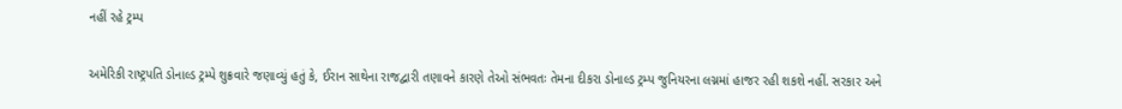નહીં રહે ટ્રમ્પ

અમેરિકી રાષ્ટ્રપતિ ડોનાલ્ડ ટ્રમ્પે શુક્રવારે જણાવ્યું હતું કે, ઈરાન સાથેના રાજદ્વારી તણાવને કારણે તેઓ સંભવતઃ તેમના દીકરા ડોનાલ્ડ ટ્રમ્પ જુનિયરના લગ્નમાં હાજર રહી શકશે નહીં. સરકાર અને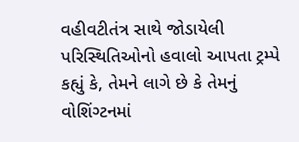વહીવટીતંત્ર સાથે જોડાયેલી પરિસ્થિતિઓનો હવાલો આપતા ટ્રમ્પે કહ્યું કે, તેમને લાગે છે કે તેમનું વોશિંગ્ટનમાં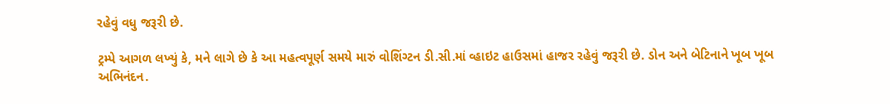રહેવું વધુ જરૂરી છે.

ટ્રમ્પે આગળ લખ્યું કે, મને લાગે છે કે આ મહત્વપૂર્ણ સમયે મારું વોશિંગ્ટન ડી.સી.માં વ્હાઇટ હાઉસમાં હાજર રહેવું જરૂરી છે. ડોન અને બેટિનાને ખૂબ ખૂબ અભિનંદન.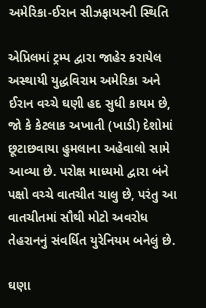અમેરિકા-ઈરાન સીઝફાયરની સ્થિતિ

એપ્રિલમાં ટ્રમ્પ દ્વારા જાહેર કરાયેલ અસ્થાયી યુદ્ધવિરામ અમેરિકા અને ઈરાન વચ્ચે ઘણી હદ સુધી કાયમ છે, જો કે કેટલાક અખાતી (ખાડી) દેશોમાં છૂટાછવાયા હુમલાના અહેવાલો સામે આવ્યા છે. પરોક્ષ માધ્યમો દ્વારા બંને પક્ષો વચ્ચે વાતચીત ચાલુ છે, પરંતુ આ વાતચીતમાં સૌથી મોટો અવરોધ તેહરાનનું સંવર્ધિત યુરેનિયમ બનેલું છે.

ઘણા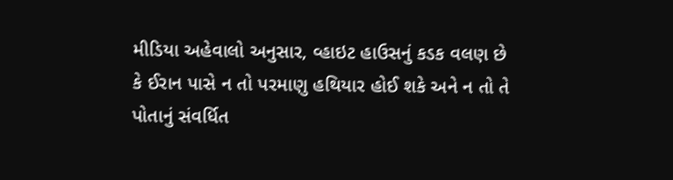મીડિયા અહેવાલો અનુસાર, વ્હાઇટ હાઉસનું કડક વલણ છે કે ઈરાન પાસે ન તો પરમાણુ હથિયાર હોઈ શકે અને ન તો તે પોતાનું સંવર્ધિત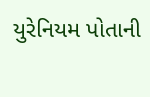યુરેનિયમ પોતાની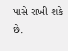પાસે રાખી શકે છે.